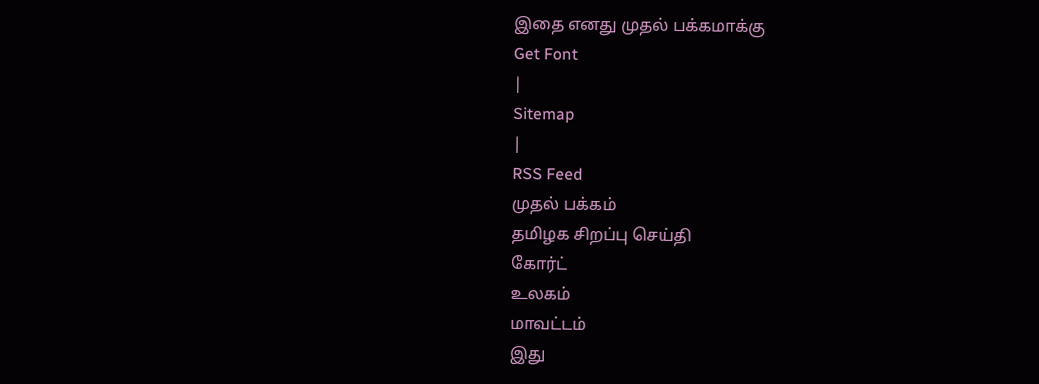இதை எனது முதல் பக்கமாக்கு
Get Font
|
Sitemap
|
RSS Feed
முதல் பக்கம்
தமிழக சிறப்பு செய்தி
கோர்ட்
உலகம்
மாவட்டம்
இது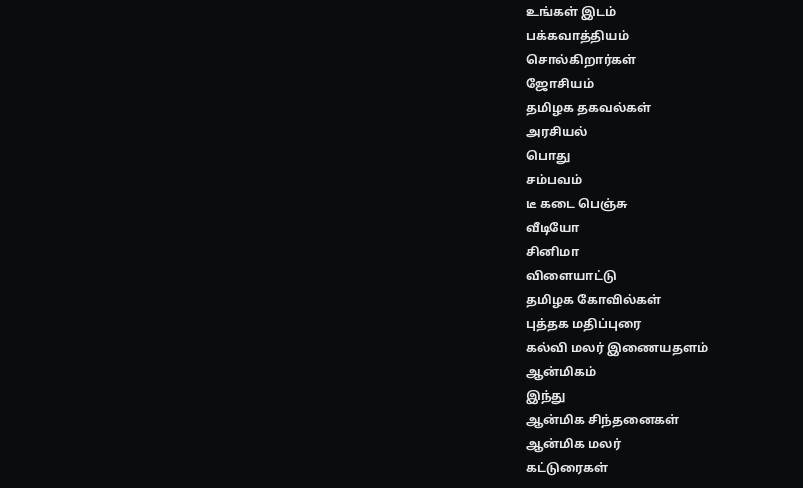உங்கள் இடம்
பக்கவாத்தியம்
சொல்கிறார்கள்
ஜோசியம்
தமிழக தகவல்கள்
அரசியல்
பொது
சம்பவம்
டீ கடை பெஞ்சு
வீடியோ
சினிமா
விளையாட்டு
தமிழக கோவில்கள்
புத்தக மதிப்புரை
கல்வி மலர் இணையதளம்
ஆன்மிகம்
இந்து
ஆன்மிக சிந்தனைகள்
ஆன்மிக மலர்
கட்டுரைகள்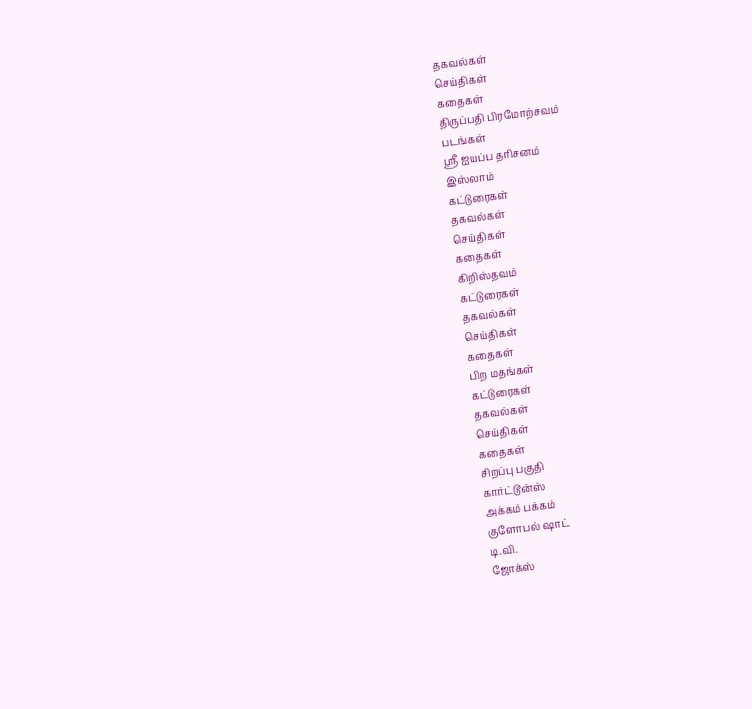தகவல்கள்
செய்திகள்
கதைகள்
திருப்பதி பிரமோற்சவம்
படங்கள்
ஸ்ரீ ஐயப்ப தரிசனம்
இஸ்லாம்
கட்டுரைகள்
தகவல்கள்
செய்திகள்
கதைகள்
கிறிஸ்தவம்
கட்டுரைகள்
தகவல்கள்
செய்திகள்
கதைகள்
பிற மதங்கள்
கட்டுரைகள்
தகவல்கள்
செய்திகள்
கதைகள்
சிறப்பு பகுதி
கார்ட்டூன்ஸ்
அக்கம் பக்கம்
குளோபல் ஷாட்
டி.வி.
ஜோக்ஸ்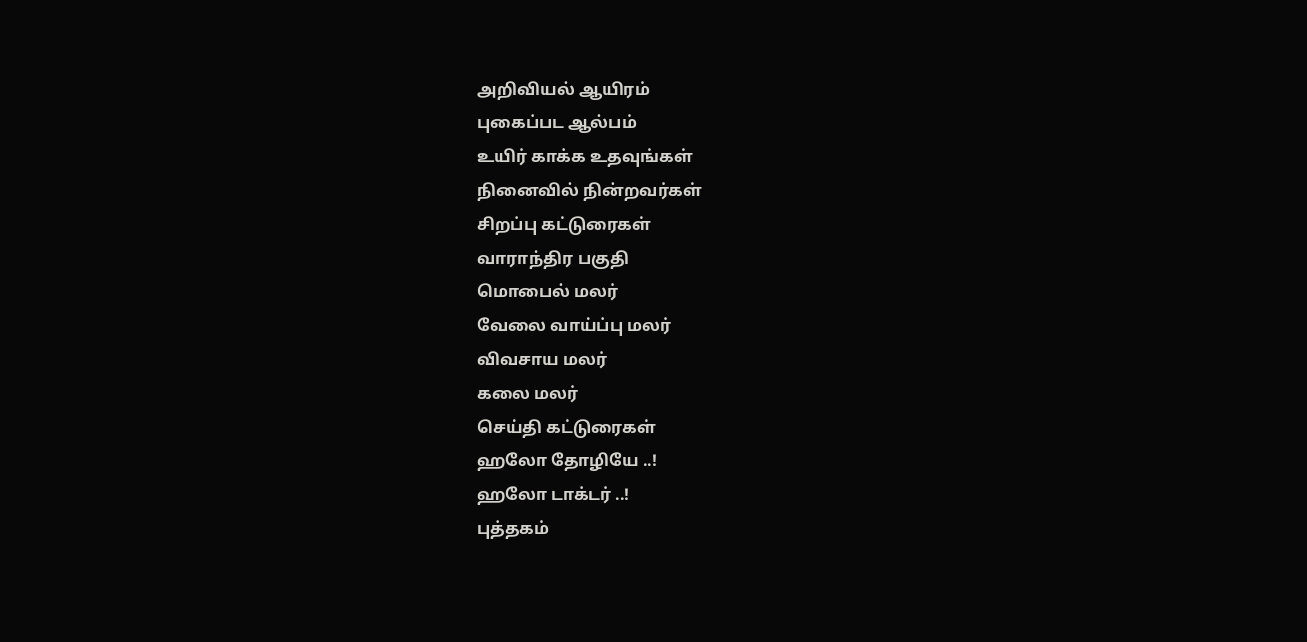அறிவியல் ஆயிரம்
புகைப்பட ஆல்பம்
உயிர் காக்க உதவுங்கள்
நினைவில் நின்றவர்கள்
சிறப்பு கட்டுரைகள்
வாராந்திர பகுதி
மொபைல் மலர்
வேலை வாய்ப்பு மலர்
விவசாய மலர்
கலை மலர்
செய்தி கட்டுரைகள்
ஹலோ தோழியே ..!
ஹலோ டாக்டர் ..!
புத்தகம்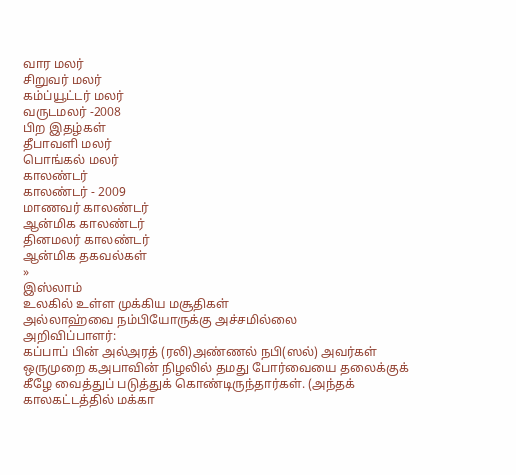வார மலர்
சிறுவர் மலர்
கம்ப்யூட்டர் மலர்
வருடமலர் -2008
பிற இதழ்கள்
தீபாவளி மலர்
பொங்கல் மலர்
காலண்டர்
காலண்டர் - 2009
மாணவர் காலண்டர்
ஆன்மிக காலண்டர்
தினமலர் காலண்டர்
ஆன்மிக தகவல்கள்
»
இஸ்லாம்
உலகில் உள்ள முக்கிய மசூதிகள்
அல்லாஹ்வை நம்பியோருக்கு அச்சமில்லை
அறிவிப்பாளர்:
கப்பாப் பின் அல்அரத் (ரலி)அண்ணல் நபி(ஸல்) அவர்கள் ஒருமுறை கஅபாவின் நிழலில் தமது போர்வையை தலைக்குக் கீழே வைத்துப் படுத்துக் கொண்டிருந்தார்கள். (அந்தக் காலகட்டத்தில் மக்கா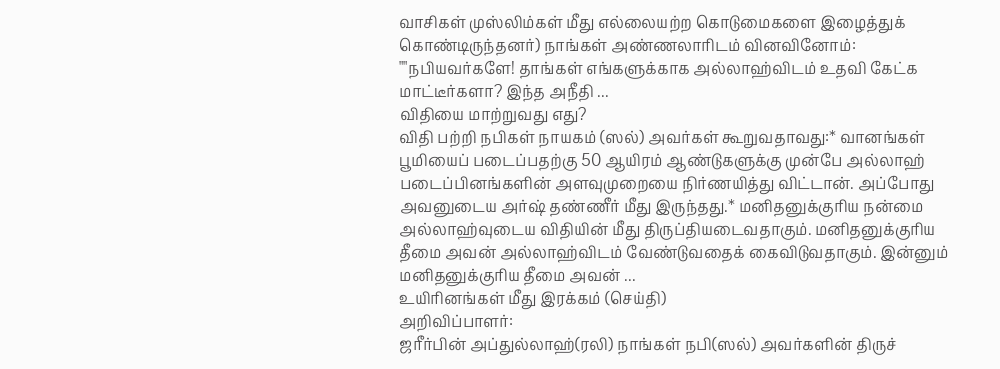வாசிகள் முஸ்லிம்கள் மீது எல்லையற்ற கொடுமைகளை இழைத்துக் கொண்டிருந்தனர்) நாங்கள் அண்ணலாரிடம் வினவினோம்: ""நபியவர்களே! தாங்கள் எங்களுக்காக அல்லாஹ்விடம் உதவி கேட்க மாட்டீர்களா? இந்த அநீதி ...
விதியை மாற்றுவது எது?
விதி பற்றி நபிகள் நாயகம் (ஸல்) அவர்கள் கூறுவதாவது:* வானங்கள் பூமியைப் படைப்பதற்கு 50 ஆயிரம் ஆண்டுகளுக்கு முன்பே அல்லாஹ் படைப்பினங்களின் அளவுமுறையை நிர்ணயித்து விட்டான். அப்போது அவனுடைய அர்ஷ் தண்ணீர் மீது இருந்தது.* மனிதனுக்குரிய நன்மை அல்லாஹ்வுடைய விதியின் மீது திருப்தியடைவதாகும். மனிதனுக்குரிய தீமை அவன் அல்லாஹ்விடம் வேண்டுவதைக் கைவிடுவதாகும். இன்னும் மனிதனுக்குரிய தீமை அவன் ...
உயிரினங்கள் மீது இரக்கம் (செய்தி)
அறிவிப்பாளர்:
ஜரீர்பின் அப்துல்லாஹ்(ரலி) நாங்கள் நபி(ஸல்) அவர்களின் திருச்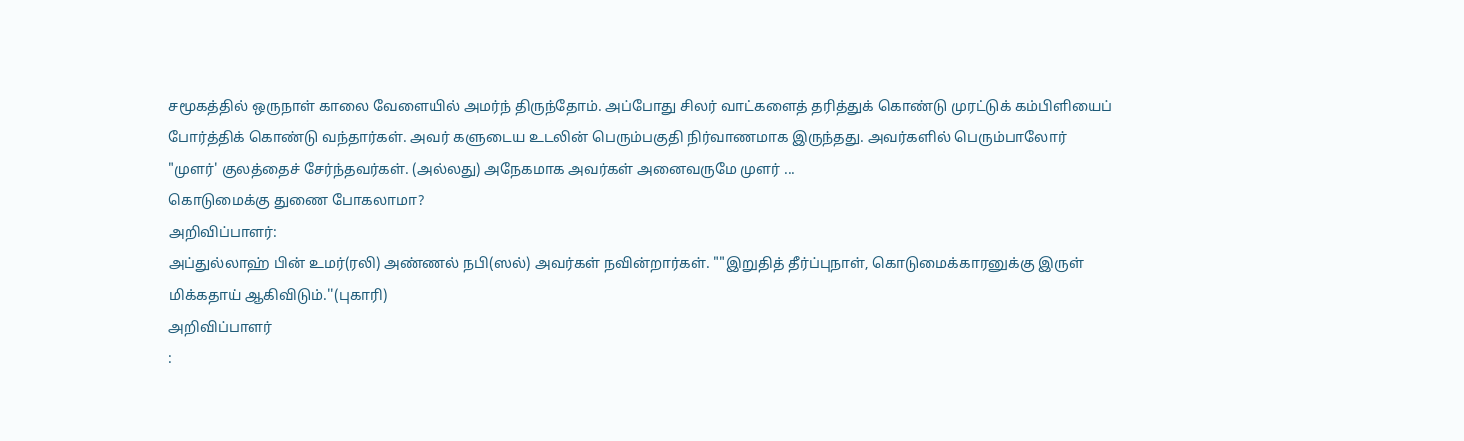சமூகத்தில் ஒருநாள் காலை வேளையில் அமர்ந் திருந்தோம். அப்போது சிலர் வாட்களைத் தரித்துக் கொண்டு முரட்டுக் கம்பிளியைப் போர்த்திக் கொண்டு வந்தார்கள். அவர் களுடைய உடலின் பெரும்பகுதி நிர்வாணமாக இருந்தது. அவர்களில் பெரும்பாலோர் "முளர்' குலத்தைச் சேர்ந்தவர்கள். (அல்லது) அநேகமாக அவர்கள் அனைவருமே முளர் ...
கொடுமைக்கு துணை போகலாமா?
அறிவிப்பாளர்:
அப்துல்லாஹ் பின் உமர்(ரலி) அண்ணல் நபி(ஸல்) அவர்கள் நவின்றார்கள். ""இறுதித் தீர்ப்புநாள், கொடுமைக்காரனுக்கு இருள் மிக்கதாய் ஆகிவிடும்.''(புகாரி)
அறிவிப்பாளர்
: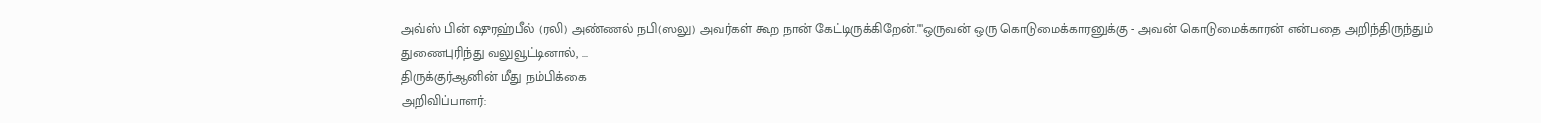அவ்ஸ் பின் ஷுரஹ்பீல் (ரலி) அண்ணல் நபி(ஸலு) அவர்கள் கூற நான் கேட்டிருக்கிறேன்.""ஒருவன் ஒரு கொடுமைக்காரனுக்கு - அவன் கொடுமைக்காரன் என்பதை அறிந்திருந்தும் துணைபுரிந்து வலுவூட்டினால், ...
திருக்குர்ஆனின் மீது நம்பிக்கை
அறிவிப்பாளர்: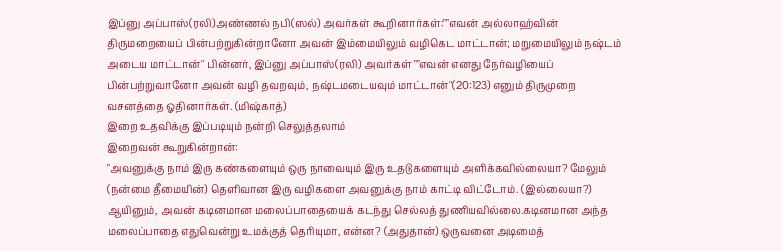இப்னு அப்பாஸ்(ரலி)அண்ணல் நபி(ஸல்) அவர்கள் கூறினார்கள்:""எவன் அல்லாஹ்வின் திருமறையைப் பின்பற்றுகின்றானோ அவன் இம்மையிலும் வழிகெட மாட்டான்; மறுமையிலும் நஷ்டம் அடைய மாட்டான்'' பின்னர், இப்னு அப்பாஸ்(ரலி) அவர்கள் ""எவன் எனது நேர்வழியைப் பின்பற்றுவானோ அவன் வழி தவறவும், நஷ்டமடையவும் மாட்டான்''(20:123) எனும் திருமுறை வசனத்தை ஓதினார்கள். (மிஷ்காத்)
இறை உதவிக்கு இப்படியும் நன்றி செலுத்தலாம்
இறைவன் கூறுகின்றான்:
"அவனுக்கு நாம் இரு கண்களையும் ஒரு நாவையும் இரு உதடுகளையும் அளிக்கவில்லையா? மேலும் (நன்மை தீமையின்) தெளிவான இரு வழிகளை அவனுக்கு நாம் காட்டி விட்டோம். (இல்லையா?) ஆயினும், அவன் கடினமான மலைப்பாதையைக் கடந்து செல்லத் துணியவில்லை.கடினமான அந்த மலைப்பாதை எதுவென்று உமக்குத் தெரியுமா, என்ன? (அதுதான்) ஒருவனை அடிமைத்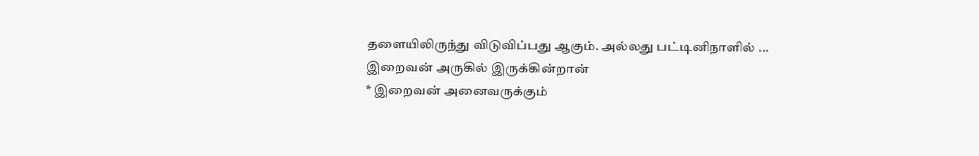தளையிலிருந்து விடுவிப்பது ஆகும். அல்லது பட்டினிநாளில் ...
இறைவன் அருகில் இருக்கின்றான்
* இறைவன் அனைவருக்கும்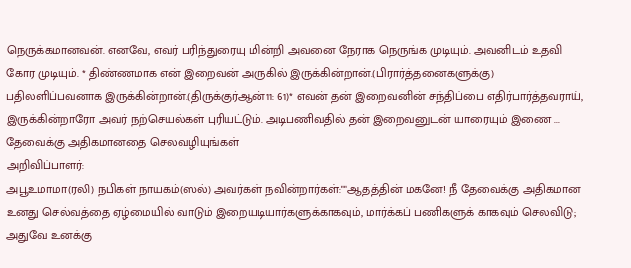நெருக்கமானவன். எனவே, எவர் பரிந்துரையு மின்றி அவனை நேராக நெருங்க முடியும். அவனிடம் உதவி கோர முடியும். * திண்ணமாக என் இறைவன் அருகில் இருக்கின்றான்.(பிரார்த்தனைகளுக்கு) பதிலளிப்பவனாக இருக்கின்றான்.(திருக்குர்ஆன்11: 61)* எவன் தன் இறைவனின் சந்திப்பை எதிர்பார்த்தவராய், இருக்கின்றாரோ அவர் நற்செயல்கள் புரியட்டும். அடிபணிவதில் தன் இறைவனுடன் யாரையும் இணை ...
தேவைக்கு அதிகமானதை செலவழியுங்கள்
அறிவிப்பாளர்:
அபூஉமாமா(ரலி) நபிகள் நாயகம்(ஸல்) அவர்கள் நவின்றார்கள்:""ஆதத்தின் மகனே! நீ தேவைக்கு அதிகமான உனது செல்வத்தை ஏழ்மையில் வாடும் இறையடியார்களுக்காகவும், மார்க்கப் பணிகளுக் காகவும் செலவிடு; அதுவே உனக்கு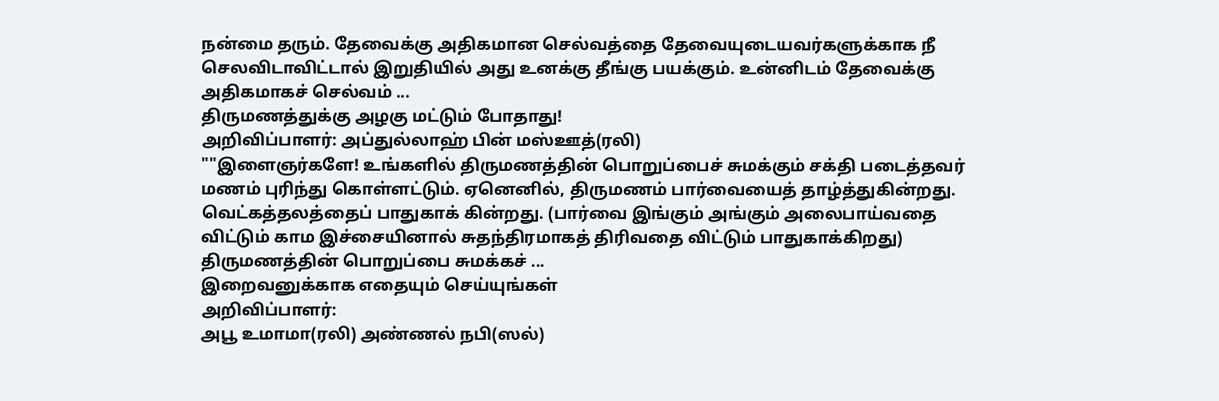நன்மை தரும். தேவைக்கு அதிகமான செல்வத்தை தேவையுடையவர்களுக்காக நீ செலவிடாவிட்டால் இறுதியில் அது உனக்கு தீங்கு பயக்கும். உன்னிடம் தேவைக்கு அதிகமாகச் செல்வம் ...
திருமணத்துக்கு அழகு மட்டும் போதாது!
அறிவிப்பாளர்: அப்துல்லாஹ் பின் மஸ்ஊத்(ரலி)
""இளைஞர்களே! உங்களில் திருமணத்தின் பொறுப்பைச் சுமக்கும் சக்தி படைத்தவர் மணம் புரிந்து கொள்ளட்டும். ஏனெனில், திருமணம் பார்வையைத் தாழ்த்துகின்றது. வெட்கத்தலத்தைப் பாதுகாக் கின்றது. (பார்வை இங்கும் அங்கும் அலைபாய்வதை விட்டும் காம இச்சையினால் சுதந்திரமாகத் திரிவதை விட்டும் பாதுகாக்கிறது) திருமணத்தின் பொறுப்பை சுமக்கச் ...
இறைவனுக்காக எதையும் செய்யுங்கள்
அறிவிப்பாளர்:
அபூ உமாமா(ரலி) அண்ணல் நபி(ஸல்)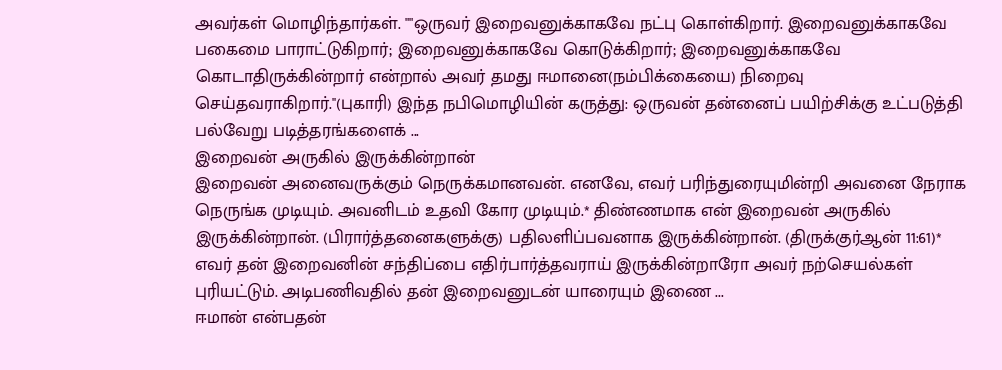அவர்கள் மொழிந்தார்கள். ""ஒருவர் இறைவனுக்காகவே நட்பு கொள்கிறார். இறைவனுக்காகவே பகைமை பாராட்டுகிறார்; இறைவனுக்காகவே கொடுக்கிறார்; இறைவனுக்காகவே கொடாதிருக்கின்றார் என்றால் அவர் தமது ஈமானை(நம்பிக்கையை) நிறைவு செய்தவராகிறார்.''(புகாரி) இந்த நபிமொழியின் கருத்து: ஒருவன் தன்னைப் பயிற்சிக்கு உட்படுத்தி பல்வேறு படித்தரங்களைக் ...
இறைவன் அருகில் இருக்கின்றான்
இறைவன் அனைவருக்கும் நெருக்கமானவன். எனவே, எவர் பரிந்துரையுமின்றி அவனை நேராக நெருங்க முடியும். அவனிடம் உதவி கோர முடியும்.* திண்ணமாக என் இறைவன் அருகில் இருக்கின்றான். (பிரார்த்தனைகளுக்கு) பதிலளிப்பவனாக இருக்கின்றான். (திருக்குர்ஆன் 11:61)* எவர் தன் இறைவனின் சந்திப்பை எதிர்பார்த்தவராய் இருக்கின்றாரோ அவர் நற்செயல்கள் புரியட்டும். அடிபணிவதில் தன் இறைவனுடன் யாரையும் இணை ...
ஈமான் என்பதன்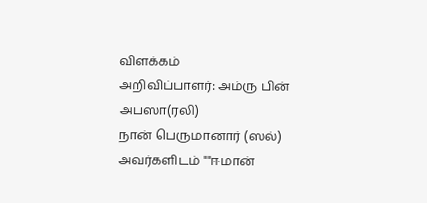விளக்கம்
அறிவிப்பாளர்: அம்ரு பின் அபஸா(ரலி)
நான் பெருமானார் (ஸல்) அவர்களிடம் ""ஈமான்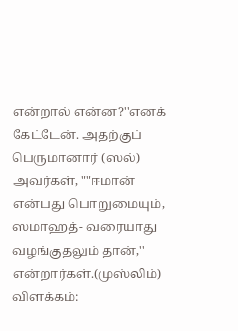என்றால் என்ன?''எனக் கேட்டேன். அதற்குப் பெருமானார் (ஸல்) அவர்கள், ""ஈமான் என்பது பொறுமையும், ஸமாஹத்- வரையாது வழங்குதலும் தான்,'' என்றார்கள்.(முஸ்லிம்)
விளக்கம்: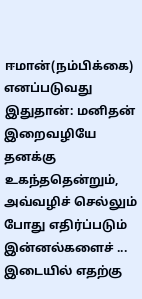ஈமான்(நம்பிக்கை) எனப்படுவது இதுதான்: மனிதன் இறைவழியே தனக்கு உகந்ததென்றும், அவ்வழிச் செல்லும் போது எதிர்ப்படும் இன்னல்களைச் ...
இடையில் எதற்கு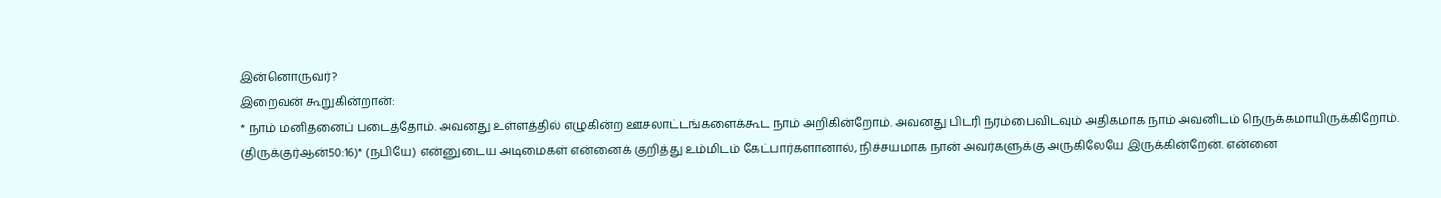இன்னொருவர்?
இறைவன் கூறுகின்றான்:
* நாம் மனிதனைப் படைத்தோம். அவனது உள்ளத்தில் எழுகின்ற ஊசலாட்டங்களைக்கூட நாம் அறிகின்றோம். அவனது பிடரி நரம்பைவிடவும் அதிகமாக நாம் அவனிடம் நெருக்கமாயிருக்கிறோம். (திருக்குர்ஆன்50:16)* (நபியே) என்னுடைய அடிமைகள் என்னைக் குறித்து உம்மிடம் கேட்பார்களானால், நிச்சயமாக நான் அவர்களுக்கு அருகிலேயே இருக்கின்றேன். என்னை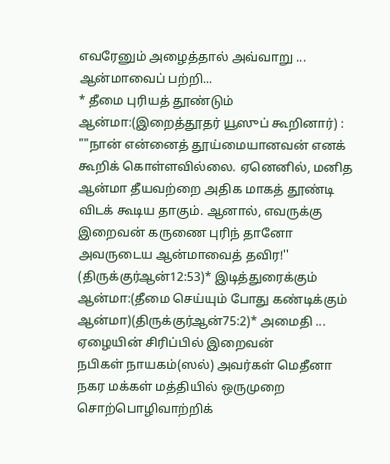எவரேனும் அழைத்தால் அவ்வாறு ...
ஆன்மாவைப் பற்றி...
* தீமை புரியத் தூண்டும் ஆன்மா:(இறைத்தூதர் யூஸுப் கூறினார்) : ""நான் என்னைத் தூய்மையானவன் எனக் கூறிக் கொள்ளவில்லை. ஏனெனில், மனித ஆன்மா தீயவற்றை அதிக மாகத் தூண்டி விடக் கூடிய தாகும். ஆனால், எவருக்கு இறைவன் கருணை புரிந் தானோ அவருடைய ஆன்மாவைத் தவிர!'' (திருக்குர்ஆன்12:53)* இடித்துரைக்கும் ஆன்மா:(தீமை செய்யும் போது கண்டிக்கும் ஆன்மா)(திருக்குர்ஆன்75:2)* அமைதி ...
ஏழையின் சிரிப்பில் இறைவன்
நபிகள் நாயகம்(ஸல்) அவர்கள் மெதீனா நகர மக்கள் மத்தியில் ஒருமுறை சொற்பொழிவாற்றிக்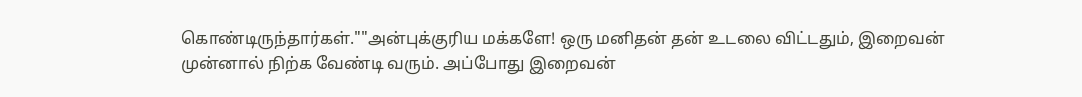கொண்டிருந்தார்கள்.""அன்புக்குரிய மக்களே! ஒரு மனிதன் தன் உடலை விட்டதும், இறைவன் முன்னால் நிற்க வேண்டி வரும். அப்போது இறைவன்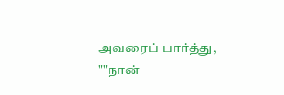அவரைப் பார்த்து, ""நான்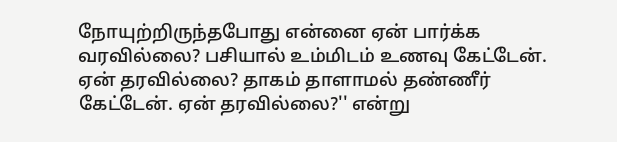நோயுற்றிருந்தபோது என்னை ஏன் பார்க்க வரவில்லை? பசியால் உம்மிடம் உணவு கேட்டேன். ஏன் தரவில்லை? தாகம் தாளாமல் தண்ணீர் கேட்டேன். ஏன் தரவில்லை?'' என்று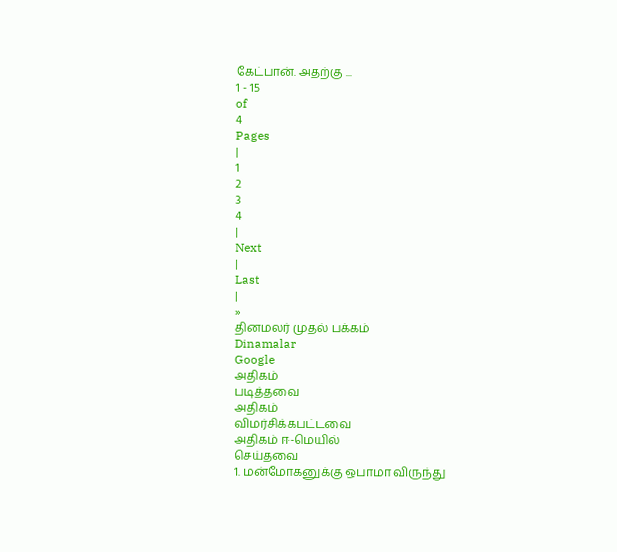கேட்பான். அதற்கு ...
1 - 15
of
4
Pages
|
1
2
3
4
|
Next
|
Last
|
»
தினமலர் முதல் பக்கம்
Dinamalar
Google
அதிகம்
படித்தவை
அதிகம்
விமர்சிக்கபட்டவை
அதிகம் ஈ-மெயில்
செய்தவை
1. மன்மோகனுக்கு ஒபாமா விருந்து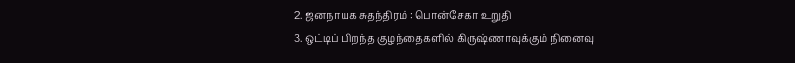2. ஜனநாயக சுதந்திரம் : பொன்சேகா உறுதி
3. ஒட்டிப் பிறந்த குழந்தைகளில் கிருஷ்ணாவுக்கும் நினைவு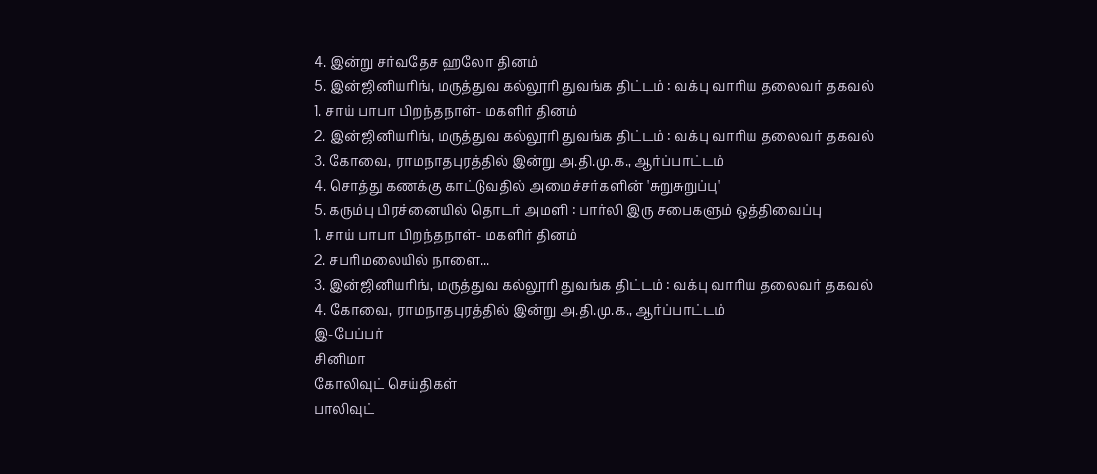4. இன்று சர்வதேச ஹலோ தினம்
5. இன்ஜினியரிங், மருத்துவ கல்லூரி துவங்க திட்டம் : வக்பு வாரிய தலைவர் தகவல்
1. சாய் பாபா பிறந்தநாள்- மகளிர் தினம்
2. இன்ஜினியரிங், மருத்துவ கல்லூரி துவங்க திட்டம் : வக்பு வாரிய தலைவர் தகவல்
3. கோவை, ராமநாதபுரத்தில் இன்று அ.தி.மு.க., ஆர்ப்பாட்டம்
4. சொத்து கணக்கு காட்டுவதில் அமைச்சர்களின் 'சுறுசுறுப்பு'
5. கரும்பு பிரச்னையில் தொடர் அமளி : பார்லி இரு சபைகளும் ஒத்திவைப்பு
1. சாய் பாபா பிறந்தநாள்- மகளிர் தினம்
2. சபரிமலையில் நாளை...
3. இன்ஜினியரிங், மருத்துவ கல்லூரி துவங்க திட்டம் : வக்பு வாரிய தலைவர் தகவல்
4. கோவை, ராமநாதபுரத்தில் இன்று அ.தி.மு.க., ஆர்ப்பாட்டம்
இ-பேப்பர்
சினிமா
கோலிவுட் செய்திகள்
பாலிவுட்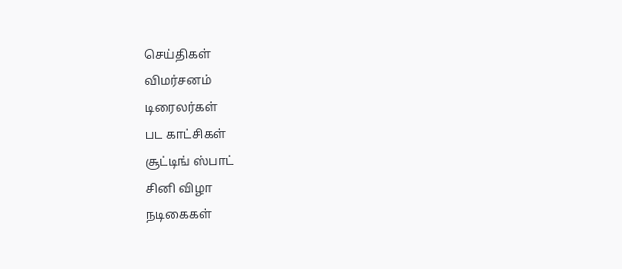செய்திகள்
விமர்சனம்
டிரைலர்கள்
பட காட்சிகள்
சூட்டிங் ஸ்பாட்
சினி விழா
நடிகைகள்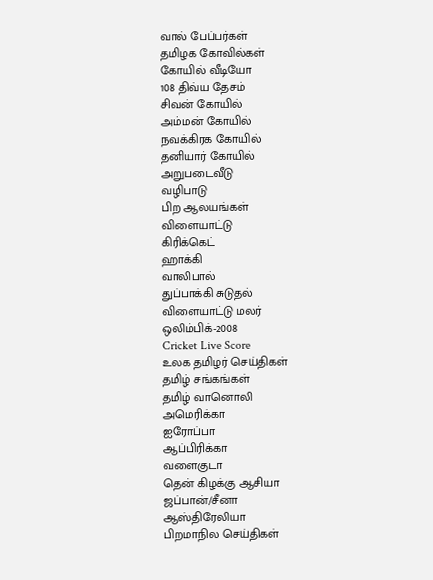வால் பேப்பர்கள்
தமிழக கோவில்கள்
கோயில் வீடியோ
108 திவ்ய தேசம்
சிவன் கோயில்
அம்மன் கோயில்
நவக்கிரக கோயில்
தனியார் கோயில்
அறுபடைவீடு
வழிபாடு
பிற ஆலயங்கள்
விளையாட்டு
கிரிக்கெட்
ஹாக்கி
வாலிபால்
துப்பாக்கி சுடுதல்
விளையாட்டு மலர்
ஒலிம்பிக்-2008
Cricket Live Score
உலக தமிழர் செய்திகள்
தமிழ் சங்கங்கள்
தமிழ் வானொலி
அமெரிக்கா
ஐரோப்பா
ஆப்பிரிக்கா
வளைகுடா
தென் கிழக்கு ஆசியா
ஜப்பான்/சீனா
ஆஸ்திரேலியா
பிறமாநில செய்திகள்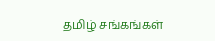தமிழ் சங்கங்கள்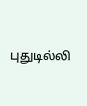புதுடில்லி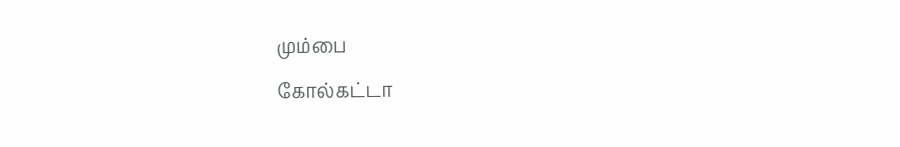மும்பை
கோல்கட்டா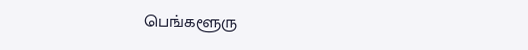பெங்களூரு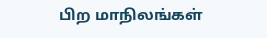பிற மாநிலங்கள்